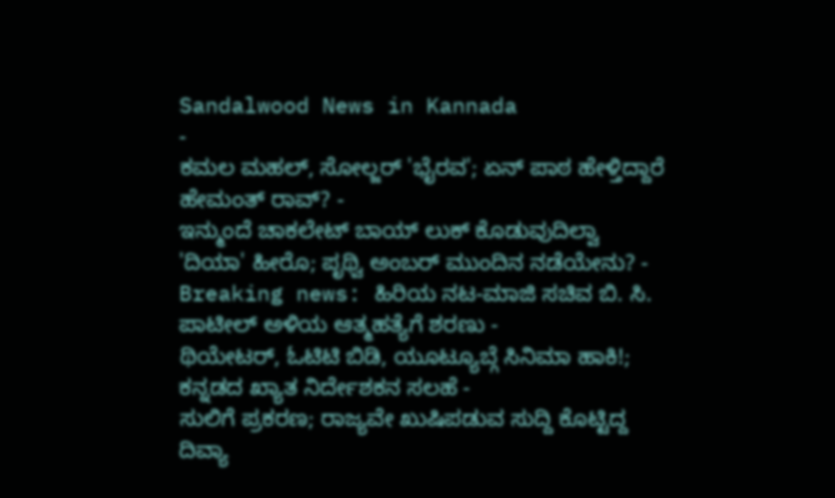Sandalwood News in Kannada
-
ಕಮಲ ಮಹಲ್, ಸೋಲ್ಜರ್ 'ಭೈರವ'; ಏನ್ ಪಾಠ ಹೇಳ್ತಿದ್ದಾರೆ ಹೇಮಂತ್ ರಾವ್? -
ಇನ್ಮುಂದೆ ಚಾಕಲೇಟ್ ಬಾಯ್ ಲುಕ್ ಕೊಡುವುದಿಲ್ವಾ 'ದಿಯಾ' ಹೀರೊ; ಪೃಥ್ವಿ ಅಂಬರ್ ಮುಂದಿನ ನಡೆಯೇನು? -
Breaking news: ಹಿರಿಯ ನಟ-ಮಾಜಿ ಸಚಿವ ಬಿ. ಸಿ. ಪಾಟೀಲ್ ಅಳಿಯ ಆತ್ಮಹತ್ಯೆಗೆ ಶರಣು -
ಥಿಯೇಟರ್, ಓಟಿಟಿ ಬಿಡಿ, ಯೂಟ್ಯೂಬ್ಗೆ ಸಿನಿಮಾ ಹಾಕಿ!; ಕನ್ನಡದ ಖ್ಯಾತ ನಿರ್ದೇಶಕನ ಸಲಹೆ -
ಸುಲಿಗೆ ಪ್ರಕರಣ; ರಾಜ್ಯವೇ ಖುಷಿಪಡುವ ಸುದ್ದಿ ಕೊಟ್ಟಿದ್ದ ದಿವ್ಯಾ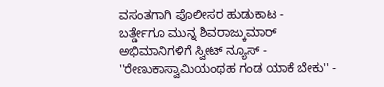ವಸಂತಗಾಗಿ ಪೊಲೀಸರ ಹುಡುಕಾಟ -
ಬರ್ತ್ಡೇಗೂ ಮುನ್ನ ಶಿವರಾಜ್ಕುಮಾರ್ ಅಭಿಮಾನಿಗಳಿಗೆ ಸ್ವೀಟ್ ನ್ಯೂಸ್ -
''ರೇಣುಕಾಸ್ವಾಮಿಯಂಥಹ ಗಂಡ ಯಾಕೆ ಬೇಕು'' -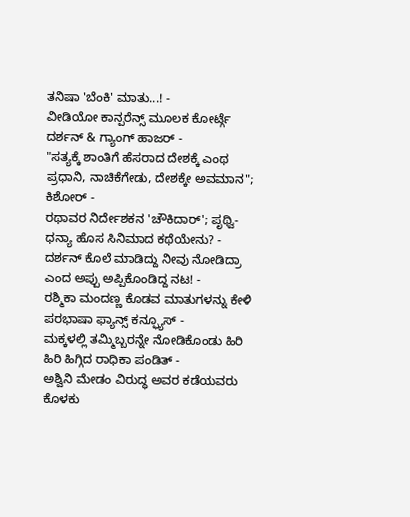ತನಿಷಾ 'ಬೆಂಕಿ' ಮಾತು...! -
ವೀಡಿಯೋ ಕಾನ್ಪರೆನ್ಸ್ ಮೂಲಕ ಕೋರ್ಟ್ಗೆ ದರ್ಶನ್ & ಗ್ಯಾಂಗ್ ಹಾಜರ್ -
"ಸತ್ಯಕ್ಕೆ ಶಾಂತಿಗೆ ಹೆಸರಾದ ದೇಶಕ್ಕೆ ಎಂಥ ಪ್ರಧಾನಿ, ನಾಚಿಕೆಗೇಡು, ದೇಶಕ್ಕೇ ಅವಮಾನ"; ಕಿಶೋರ್ -
ರಥಾವರ ನಿರ್ದೇಶಕನ 'ಚೌಕಿದಾರ್'; ಪೃಥ್ವಿ-ಧನ್ಯಾ ಹೊಸ ಸಿನಿಮಾದ ಕಥೆಯೇನು? -
ದರ್ಶನ್ ಕೊಲೆ ಮಾಡಿದ್ದು ನೀವು ನೋಡಿದ್ರಾ ಎಂದ ಅಪ್ಪು ಅಪ್ಪಿಕೊಂಡಿದ್ದ ನಟ! -
ರಶ್ಮಿಕಾ ಮಂದಣ್ಣ ಕೊಡವ ಮಾತುಗಳನ್ನು ಕೇಳಿ ಪರಭಾಷಾ ಫ್ಯಾನ್ಸ್ ಕನ್ಫ್ಯೂಸ್ -
ಮಕ್ಕಳಲ್ಲಿ ತಮ್ಮಿಬ್ಬರನ್ನೇ ನೋಡಿಕೊಂಡು ಹಿರಿ ಹಿರಿ ಹಿಗ್ಗಿದ ರಾಧಿಕಾ ಪಂಡಿತ್ -
ಅಶ್ವಿನಿ ಮೇಡಂ ವಿರುದ್ಧ ಅವರ ಕಡೆಯವರು ಕೊಳಕು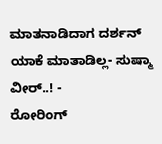ಮಾತನಾಡಿದಾಗ ದರ್ಶನ್ ಯಾಕೆ ಮಾತಾಡಿಲ್ಲ- ಸುಷ್ಮಾ ವೀರ್..! -
ರೋರಿಂಗ್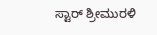ಸ್ಟಾರ್ ಶ್ರೀಮುರಳಿ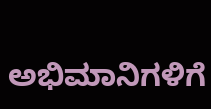ಅಭಿಮಾನಿಗಳಿಗೆ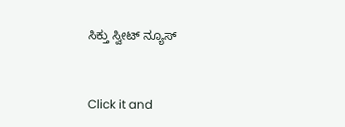ಸಿಕ್ತು ಸ್ವೀಟ್ ನ್ಯೂಸ್


Click it and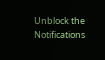Unblock the Notifications